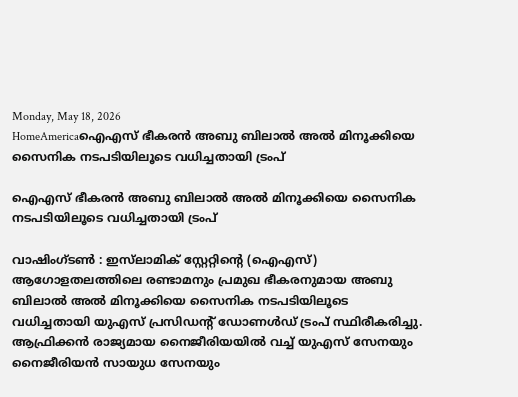Monday, May 18, 2026
HomeAmericaഐഎസ് ഭീകരൻ അബു ബിലാൽ അൽ മിനൂക്കിയെ സൈനിക നടപടിയിലൂടെ വധിച്ചതായി ട്രംപ്

ഐഎസ് ഭീകരൻ അബു ബിലാൽ അൽ മിനൂക്കിയെ സൈനിക നടപടിയിലൂടെ വധിച്ചതായി ട്രംപ്

വാഷിംഗ്ടൺ : ഇസ്‌ലാമിക് സ്റ്റേറ്റിൻ്റെ (ഐഎസ്) ആഗോളതലത്തിലെ രണ്ടാമനും പ്രമുഖ ഭീകരനുമായ അബു ബിലാൽ അൽ മിനൂക്കിയെ സൈനിക നടപടിയിലൂടെ വധിച്ചതായി യുഎസ് പ്രസിഡൻ്റ് ഡോണൾഡ് ട്രംപ് സ്ഥിരീകരിച്ചു. ആഫ്രിക്കൻ രാജ്യമായ നൈജീരിയയിൽ വച്ച് യുഎസ് സേനയും നൈജീരിയൻ സായുധ സേനയും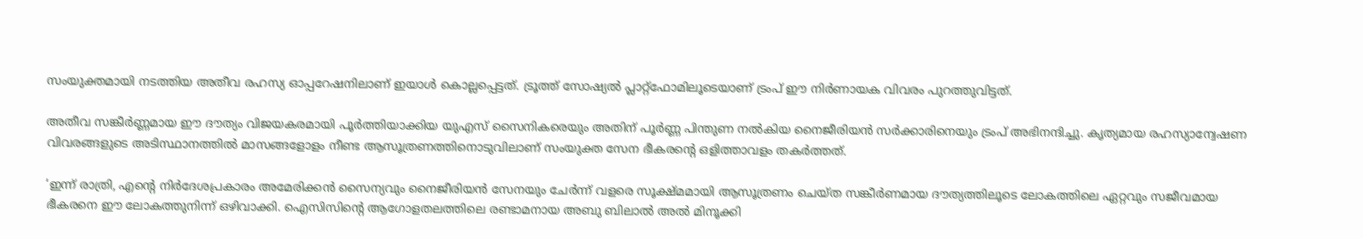സംയുക്തമായി നടത്തിയ അതീവ രഹസ്യ ഓപ്പറേഷനിലാണ് ഇയാൾ കൊല്ലപ്പെട്ടത്. ട്രൂത്ത് സോഷ്യൽ പ്ലാറ്റ്‌ഫോമിലൂടെയാണ് ട്രംപ് ഈ നിർണായക വിവരം പുറത്തുവിട്ടത്.

അതീവ സങ്കീർണ്ണമായ ഈ ദൗത്യം വിജയകരമായി പൂർത്തിയാക്കിയ യുഎസ് സൈനികരെയും അതിന് പൂർണ്ണ പിന്തുണ നൽകിയ നൈജീരിയൻ സർക്കാരിനെയും ട്രംപ് അഭിനന്ദിച്ചു. കൃത്യമായ രഹസ്യാന്വേഷണ വിവരങ്ങളുടെ അടിസ്ഥാനത്തിൽ മാസങ്ങളോളം നീണ്ട ആസൂത്രണത്തിനൊടുവിലാണ് സംയുക്ത സേന ഭീകരൻ്റെ ഒളിത്താവളം തകർത്തത്.

‘ഇന്ന് രാത്രി, എന്റെ നിർദേശപ്രകാരം അമേരിക്കൻ സൈന്യവും നൈജീരിയൻ സേനയും ചേർന്ന് വളരെ സൂക്ഷ്മമായി ആസൂത്രണം ചെയ്ത സങ്കീർണമായ ദൗത്യത്തിലൂടെ ലോകത്തിലെ ഏറ്റവും സജീവമായ ഭീകരനെ ഈ ലോകത്തുനിന്ന് ഒഴിവാക്കി. ഐസിസിന്റെ ആഗോളതലത്തിലെ രണ്ടാമനായ അബു ബിലാൽ അൽ മിനൂക്കി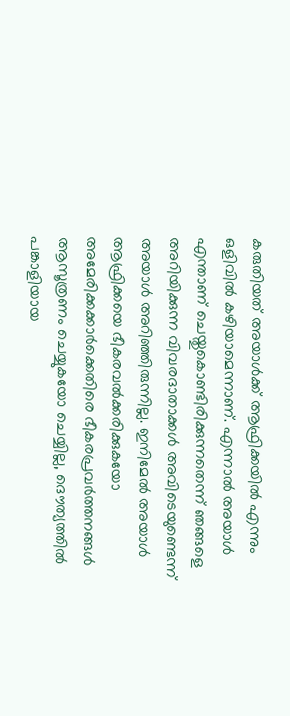കരുതിയത് അയാൾക്ക് ആഫ്രിക്കയിൽ എന്നും ഒളിവിൽ കഴിയാമെന്നാണ്. എന്നാൽ അയാൾ എന്താണ് ചെയ്തുകൊണ്ടിരിക്കുന്നതെന്ന് ഞങ്ങളെ അറിയിക്കുന്ന വിവരദാതാക്കൾ അവിടെയുണ്ടെന്ന് അയാൾ അറിഞ്ഞിരുന്നില്ല. ഇനിമേൽ അയാൾ ആഫ്രിക്കയെ ഭീകരവൽക്കരിക്കുകയോ അമേരിക്കക്കാർക്കെതിരെ ഭീകരപ്രവർത്തനങ്ങൾ ആസൂത്രണം ചെയ്യുകയോ ചെയ്യില്ല, ദൌത്യത്തിൽ പങ്കാളിയായ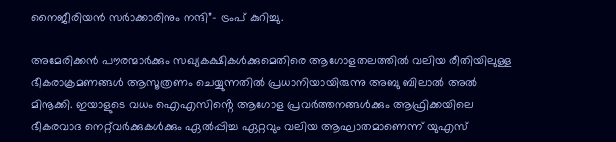നൈജീരിയൻ സർാക്കാരിനും നന്ദി”- ട്രംപ് കുറിച്ചു.

അമേരിക്കൻ പൗരന്മാർക്കും സഖ്യകക്ഷികൾക്കുമെതിരെ ആഗോളതലത്തിൽ വലിയ രീതിയിലുള്ള ഭീകരാക്രമണങ്ങൾ ആസൂത്രണം ചെയ്യുന്നതിൽ പ്രധാനിയായിരുന്നു അബു ബിലാൽ അൽ മിനൂക്കി. ഇയാളുടെ വധം ഐഎസിൻ്റെ ആഗോള പ്രവർത്തനങ്ങൾക്കും ആഫ്രിക്കയിലെ ഭീകരവാദ നെറ്റ്‌വർക്കുകൾക്കും ഏൽപ്പിച്ച ഏറ്റവും വലിയ ആഘാതമാണെന്ന് യുഎസ്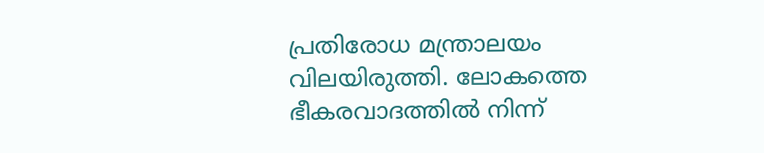പ്രതിരോധ മന്ത്രാലയം വിലയിരുത്തി. ലോകത്തെ ഭീകരവാദത്തിൽ നിന്ന്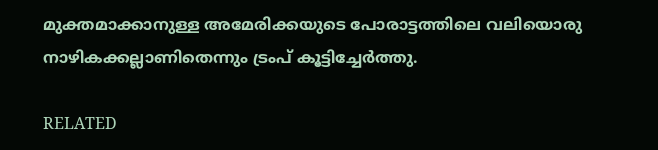മുക്തമാക്കാനുള്ള അമേരിക്കയുടെ പോരാട്ടത്തിലെ വലിയൊരു നാഴികക്കല്ലാണിതെന്നും ട്രംപ് കൂട്ടിച്ചേർത്തു.

RELATED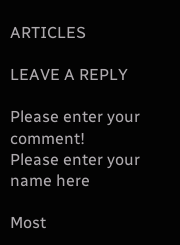ARTICLES

LEAVE A REPLY

Please enter your comment!
Please enter your name here

Most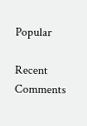Popular

Recent Comments